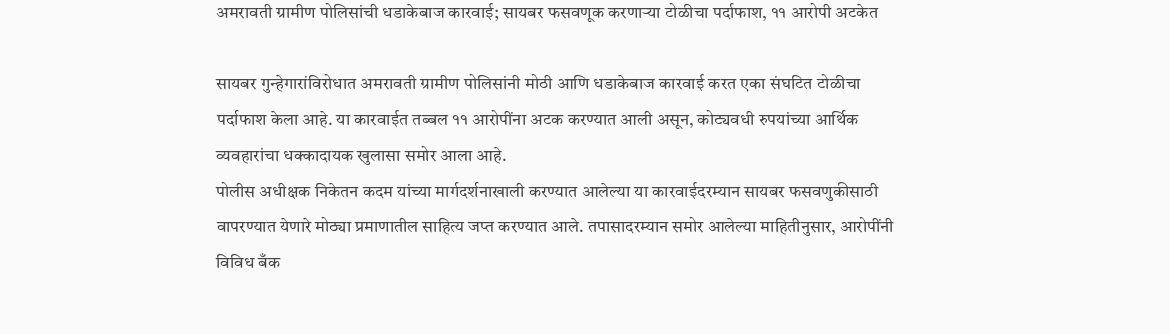अमरावती ग्रामीण पोलिसांची धडाकेबाज कारवाई; सायबर फसवणूक करणाऱ्या टोळीचा पर्दाफाश, ११ आरोपी अटकेत

सायबर गुन्हेगारांविरोधात अमरावती ग्रामीण पोलिसांनी मोठी आणि धडाकेबाज कारवाई करत एका संघटित टोळीचा पर्दाफाश केला आहे. या कारवाईत तब्बल ११ आरोपींना अटक करण्यात आली असून, कोट्यवधी रुपयांच्या आर्थिक व्यवहारांचा धक्कादायक खुलासा समोर आला आहे.
पोलीस अधीक्षक निकेतन कदम यांच्या मार्गदर्शनाखाली करण्यात आलेल्या या कारवाईदरम्यान सायबर फसवणुकीसाठी वापरण्यात येणारे मोठ्या प्रमाणातील साहित्य जप्त करण्यात आले. तपासादरम्यान समोर आलेल्या माहितीनुसार, आरोपींनी विविध बँक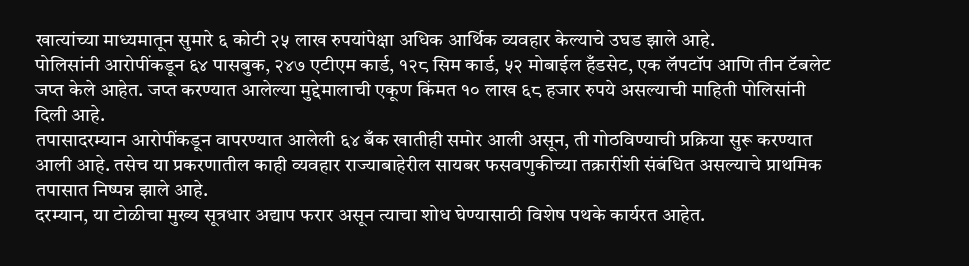खात्यांच्या माध्यमातून सुमारे ६ कोटी २५ लाख रुपयांपेक्षा अधिक आर्थिक व्यवहार केल्याचे उघड झाले आहे.
पोलिसांनी आरोपींकडून ६४ पासबुक, २४७ एटीएम कार्ड, १२८ सिम कार्ड, ५२ मोबाईल हँडसेट, एक लॅपटॉप आणि तीन टॅबलेट जप्त केले आहेत. जप्त करण्यात आलेल्या मुद्देमालाची एकूण किंमत १० लाख ६८ हजार रुपये असल्याची माहिती पोलिसांनी दिली आहे.
तपासादरम्यान आरोपींकडून वापरण्यात आलेली ६४ बँक खातीही समोर आली असून, ती गोठविण्याची प्रक्रिया सुरू करण्यात आली आहे. तसेच या प्रकरणातील काही व्यवहार राज्याबाहेरील सायबर फसवणुकीच्या तक्रारींशी संबंधित असल्याचे प्राथमिक तपासात निष्पन्न झाले आहे.
दरम्यान, या टोळीचा मुख्य सूत्रधार अद्याप फरार असून त्याचा शोध घेण्यासाठी विशेष पथके कार्यरत आहेत.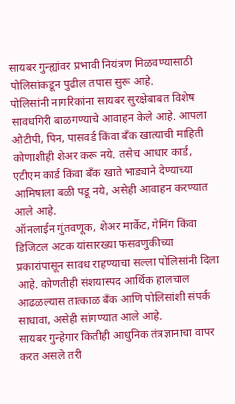सायबर गुन्ह्यांवर प्रभावी नियंत्रण मिळवण्यासाठी पोलिसांकडून पुढील तपास सुरू आहे.
पोलिसांनी नागरिकांना सायबर सुरक्षेबाबत विशेष सावधगिरी बाळगण्याचे आवाहन केले आहे. आपला ओटीपी, पिन, पासवर्ड किंवा बँक खात्याची माहिती कोणाशीही शेअर करू नये. तसेच आधार कार्ड, एटीएम कार्ड किंवा बँक खाते भाड्याने देण्याच्या आमिषाला बळी पडू नये, असेही आवाहन करण्यात आले आहे.
ऑनलाईन गुंतवणूक, शेअर मार्केट, गेमिंग किंवा डिजिटल अटक यांसारख्या फसवणुकीच्या प्रकारांपासून सावध राहण्याचा सल्ला पोलिसांनी दिला आहे. कोणतीही संशयास्पद आर्थिक हालचाल आढळल्यास तात्काळ बँक आणि पोलिसांशी संपर्क साधावा, असेही सांगण्यात आले आहे.
सायबर गुन्हेगार कितीही आधुनिक तंत्रज्ञानाचा वापर करत असले तरी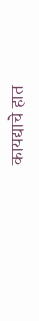कायद्याचे हात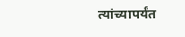त्यांच्यापर्यंत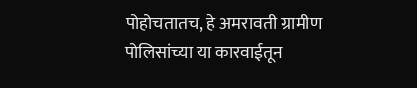पोहोचतातच, हे अमरावती ग्रामीण पोलिसांच्या या कारवाईतून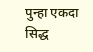पुन्हा एकदा सिद्ध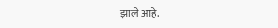झाले आहे.